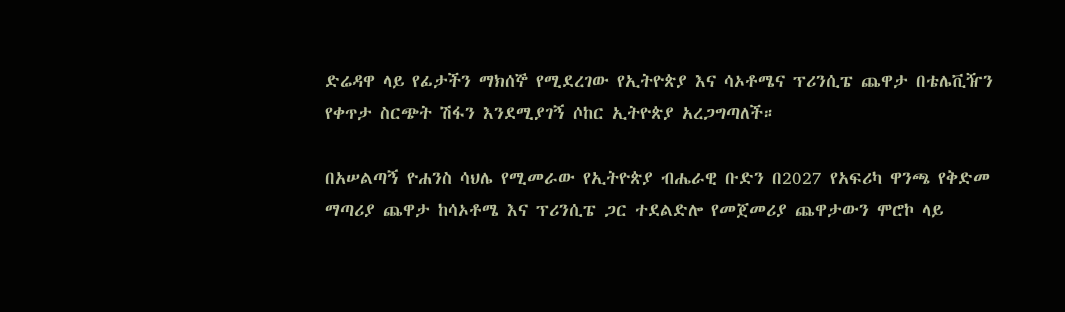ድሬዳዋ ላይ የፊታችን ማክሰኞ የሚደረገው የኢትዮጵያ እና ሳኦቶሜና ፕሪንሲፔ ጨዋታ በቴሌቪዥን የቀጥታ ስርጭት ሽፋን እንደሚያገኝ ሶከር ኢትዮጵያ አረጋግጣለች።

በአሠልጣኝ ዮሐንስ ሳህሌ የሚመራው የኢትዮጵያ ብሔራዊ ቡድን በ2027 የአፍሪካ ዋንጫ የቅድመ ማጣሪያ ጨዋታ ከሳኦቶሜ እና ፕሪንሲፔ ጋር ተደልድሎ የመጀመሪያ ጨዋታውን ሞሮኮ ላይ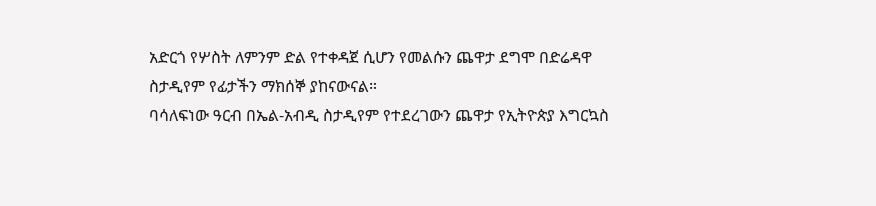አድርጎ የሦስት ለምንም ድል የተቀዳጀ ሲሆን የመልሱን ጨዋታ ደግሞ በድሬዳዋ ስታዲየም የፊታችን ማክሰኞ ያከናውናል።
ባሳለፍነው ዓርብ በኤል-አብዲ ስታዲየም የተደረገውን ጨዋታ የኢትዮጵያ እግርኳስ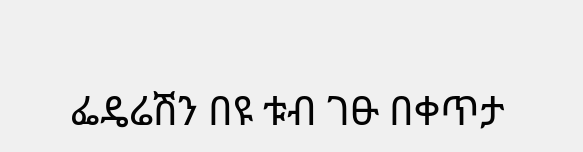ፌዴሬሽን በዩ ቱብ ገፁ በቀጥታ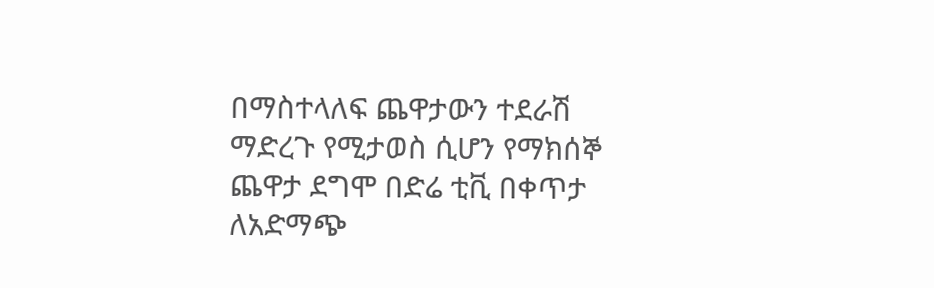በማስተላለፍ ጨዋታውን ተደራሽ ማድረጉ የሚታወስ ሲሆን የማክሰኞ ጨዋታ ደግሞ በድሬ ቲቪ በቀጥታ ለአድማጭ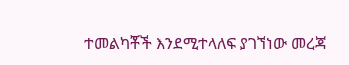ተመልካቾች እንደሚተላለፍ ያገኘነው መረጃ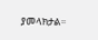ያመላክታል።